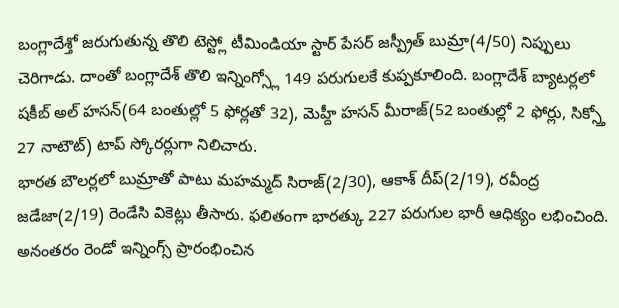బంగ్లాదేశ్తో జరుగుతున్న తొలి టెస్ట్లో టీమిండియా స్టార్ పేసర్ జస్ప్రీత్ బుమ్రా(4/50) నిప్పులు చెరిగాడు. దాంతో బంగ్లాదేశ్ తొలి ఇన్నింగ్స్లో 149 పరుగులకే కుప్పకూలింది. బంగ్లాదేశ్ బ్యాటర్లలో షకీబ్ అల్ హసన్(64 బంతుల్లో 5 ఫోర్లతో 32), మెహ్దీ హసన్ మీరాజ్(52 బంతుల్లో 2 ఫోర్లు, సిక్స్తో 27 నాటౌట్) టాప్ స్కోరర్లుగా నిలిచారు.
భారత బౌలర్లలో బుమ్రాతో పాటు మహమ్మద్ సిరాజ్(2/30), ఆకాశ్ దీప్(2/19), రవీంద్ర జడేజా(2/19) రెండేసి వికెట్లు తీసారు. ఫలితంగా భారత్కు 227 పరుగుల భారీ ఆధిక్యం లభించింది. అనంతరం రెండో ఇన్నింగ్స్ ప్రారంభించిన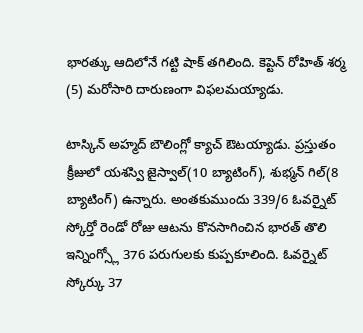భారత్కు ఆదిలోనే గట్టి షాక్ తగిలింది. కెప్టెన్ రోహిత్ శర్మ (5) మరోసారి దారుణంగా విఫలమయ్యాడు.

టాస్కిన్ అహ్మద్ బౌలింగ్లో క్యాచ్ ఔటయ్యాడు. ప్రస్తుతం క్రీజులో యశస్వి జైస్వాల్(10 బ్యాటింగ్), శుభ్మన్ గిల్(8 బ్యాటింగ్) ఉన్నారు. అంతకుముందు 339/6 ఓవర్నైట్ స్కోర్తో రెండో రోజు ఆటను కొనసాగించిన భారత్ తొలి ఇన్నింగ్స్లో 376 పరుగులకు కుప్పకూలింది. ఓవర్నైట్ స్కోర్కు 37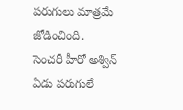పరుగులు మాత్రమే జోడించింది.
సెంచరీ హీరో అశ్విన్ ఏడు పరుగులే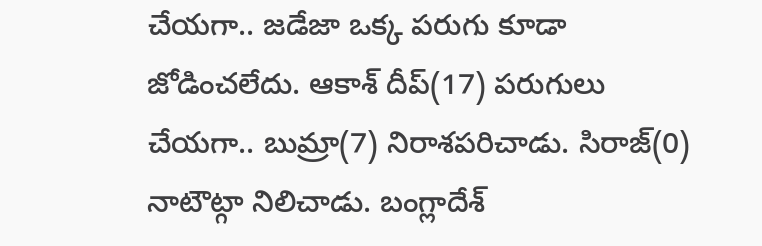చేయగా.. జడేజా ఒక్క పరుగు కూడా జోడించలేదు. ఆకాశ్ దీప్(17) పరుగులు చేయగా.. బుమ్రా(7) నిరాశపరిచాడు. సిరాజ్(0) నాటౌట్గా నిలిచాడు. బంగ్లాదేశ్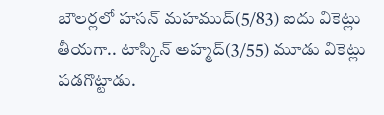బౌలర్లలో హసన్ మహముద్(5/83) ఐదు వికెట్లు తీయగా.. టాస్కిన్ అహ్మద్(3/55) మూడు వికెట్లు పడగొట్టాడు.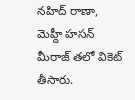నహిద్ రాణా, మెహ్దీ హసన్ మీరాజ్ తలో వికెట్ తీసారు.